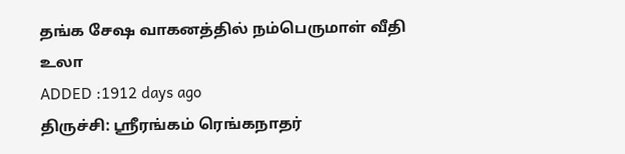தங்க சேஷ வாகனத்தில் நம்பெருமாள் வீதி உலா
ADDED :1912 days ago
திருச்சி: ஸ்ரீரங்கம் ரெங்கநாதர்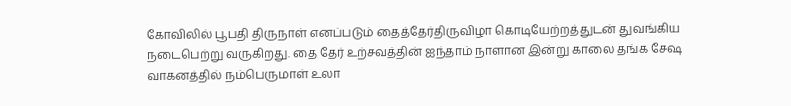கோவிலில் பூபதி திருநாள் எனப்படும் தைத்தேர்திருவிழா கொடியேற்றத்துடன் துவங்கிய நடைபெற்று வருகிறது. தை தேர் உற்சவத்தின் ஐந்தாம் நாளான இன்று காலை தங்க சேஷ வாகனத்தில் நம்பெருமாள் உலா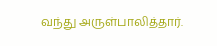வந்து அருள்பாலித்தார்.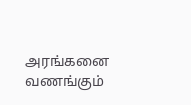அரங்கனை வணங்கும்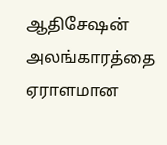ஆதிசேஷன் அலங்காரத்தை ஏராளமான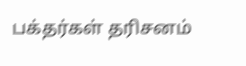பக்தர்கள் தரிசனம்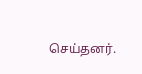செய்தனர்.